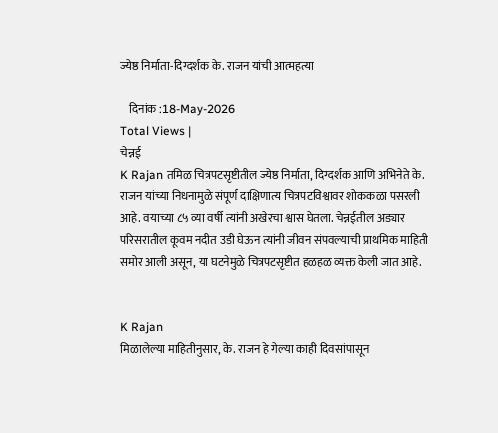ज्येष्ठ निर्माता-दिग्दर्शक के. राजन यांची आत्महत्या

    दिनांक :18-May-2026
Total Views |
चेन्नई
K Rajan तमिळ चित्रपटसृष्टीतील ज्येष्ठ निर्माता, दिग्दर्शक आणि अभिनेते के. राजन यांच्या निधनामुळे संपूर्ण दाक्षिणात्य चित्रपटविश्वावर शोककळा पसरली आहे. वयाच्या ८५ व्या वर्षी त्यांनी अखेरचा श्वास घेतला. चेन्नईतील अड्यार परिसरातील कूवम नदीत उडी घेऊन त्यांनी जीवन संपवल्याची प्राथमिक माहिती समोर आली असून, या घटनेमुळे चित्रपटसृष्टीत हळहळ व्यक्त केली जात आहे.


K Rajan
मिळालेल्या माहितीनुसार, के. राजन हे गेल्या काही दिवसांपासून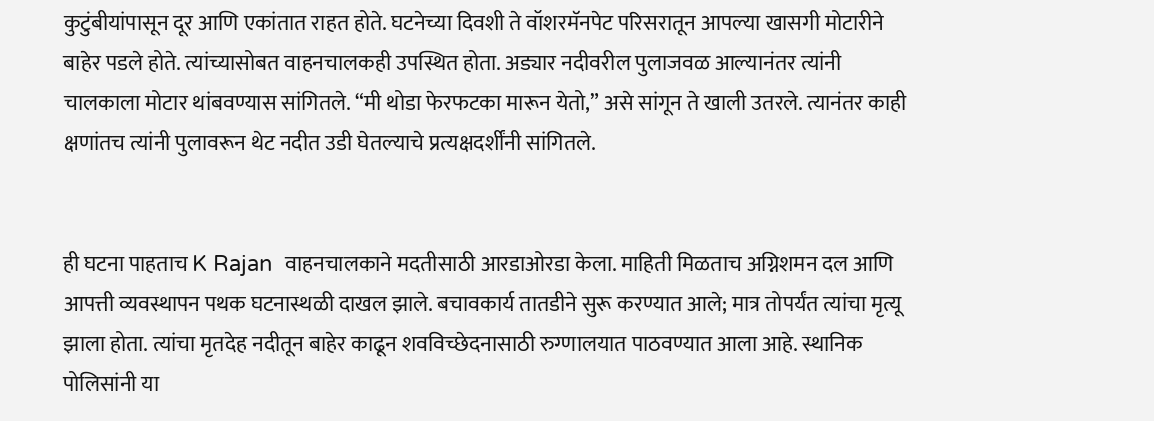कुटुंबीयांपासून दूर आणि एकांतात राहत होते. घटनेच्या दिवशी ते वॉशरमॅनपेट परिसरातून आपल्या खासगी मोटारीने बाहेर पडले होते. त्यांच्यासोबत वाहनचालकही उपस्थित होता. अड्यार नदीवरील पुलाजवळ आल्यानंतर त्यांनी चालकाला मोटार थांबवण्यास सांगितले. “मी थोडा फेरफटका मारून येतो,” असे सांगून ते खाली उतरले. त्यानंतर काही क्षणांतच त्यांनी पुलावरून थेट नदीत उडी घेतल्याचे प्रत्यक्षदर्शींनी सांगितले.


ही घटना पाहताच K Rajan  वाहनचालकाने मदतीसाठी आरडाओरडा केला. माहिती मिळताच अग्निशमन दल आणि आपत्ती व्यवस्थापन पथक घटनास्थळी दाखल झाले. बचावकार्य तातडीने सुरू करण्यात आले; मात्र तोपर्यंत त्यांचा मृत्यू झाला होता. त्यांचा मृतदेह नदीतून बाहेर काढून शवविच्छेदनासाठी रुग्णालयात पाठवण्यात आला आहे. स्थानिक पोलिसांनी या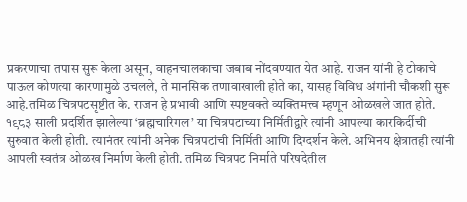प्रकरणाचा तपास सुरू केला असून, वाहनचालकाचा जबाब नोंदवण्यात येत आहे. राजन यांनी हे टोकाचे पाऊल कोणत्या कारणामुळे उचलले, ते मानसिक तणावाखाली होते का, यासह विविध अंगांनी चौकशी सुरू आहे.तमिळ चित्रपटसृष्टीत के. राजन हे प्रभावी आणि स्पष्टवक्ते व्यक्तिमत्त्व म्हणून ओळखले जात होते. १९८३ साली प्रदर्शित झालेल्या ‘ब्रह्मचारिगल’ या चित्रपटाच्या निर्मितीद्वारे त्यांनी आपल्या कारकिर्दीची सुरुवात केली होती. त्यानंतर त्यांनी अनेक चित्रपटांची निर्मिती आणि दिग्दर्शन केले. अभिनय क्षेत्रातही त्यांनी आपली स्वतंत्र ओळख निर्माण केली होती. तमिळ चित्रपट निर्माते परिषदेतील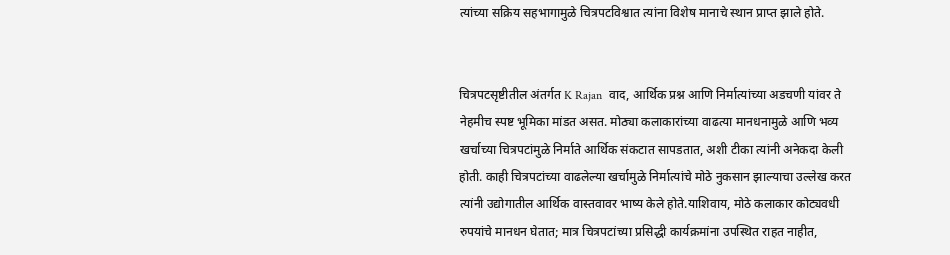त्यांच्या सक्रिय सहभागामुळे चित्रपटविश्वात त्यांना विशेष मानाचे स्थान प्राप्त झाले होते.


चित्रपटसृष्टीतील अंतर्गत K Rajan  वाद, आर्थिक प्रश्न आणि निर्मात्यांच्या अडचणी यांवर ते नेहमीच स्पष्ट भूमिका मांडत असत. मोठ्या कलाकारांच्या वाढत्या मानधनामुळे आणि भव्य खर्चाच्या चित्रपटांमुळे निर्माते आर्थिक संकटात सापडतात, अशी टीका त्यांनी अनेकदा केली होती. काही चित्रपटांच्या वाढलेल्या खर्चामुळे निर्मात्यांचे मोठे नुकसान झाल्याचा उल्लेख करत त्यांनी उद्योगातील आर्थिक वास्तवावर भाष्य केले होते.याशिवाय, मोठे कलाकार कोट्यवधी रुपयांचे मानधन घेतात; मात्र चित्रपटांच्या प्रसिद्धी कार्यक्रमांना उपस्थित राहत नाहीत,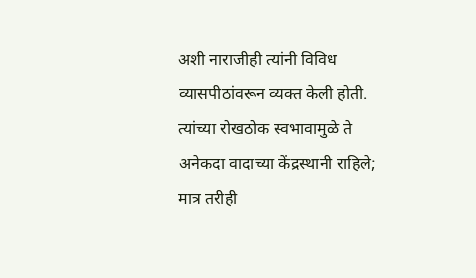अशी नाराजीही त्यांनी विविध व्यासपीठांवरून व्यक्त केली होती. त्यांच्या रोखठोक स्वभावामुळे ते अनेकदा वादाच्या केंद्रस्थानी राहिले; मात्र तरीही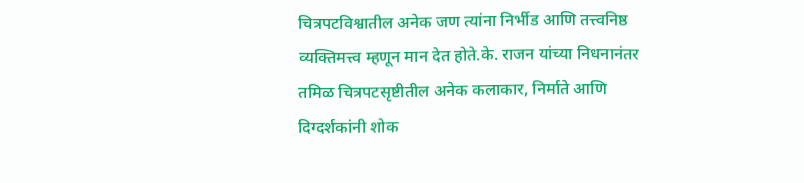चित्रपटविश्वातील अनेक जण त्यांना निर्भीड आणि तत्त्वनिष्ठ व्यक्तिमत्त्व म्हणून मान देत होते.के. राजन यांच्या निधनानंतर तमिळ चित्रपटसृष्टीतील अनेक कलाकार, निर्माते आणि दिग्दर्शकांनी शोक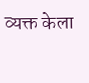व्यक्त केला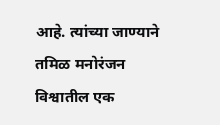आहे. त्यांच्या जाण्याने तमिळ मनोरंजन विश्वातील एक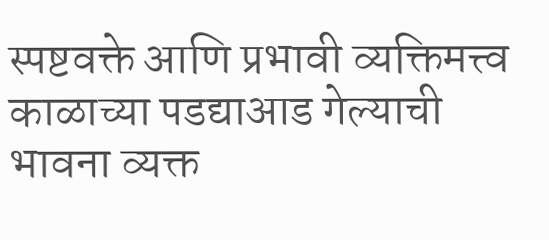स्पष्टवक्ते आणि प्रभावी व्यक्तिमत्त्व काळाच्या पडद्याआड गेल्याची भावना व्यक्त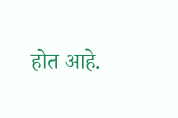होत आहे.